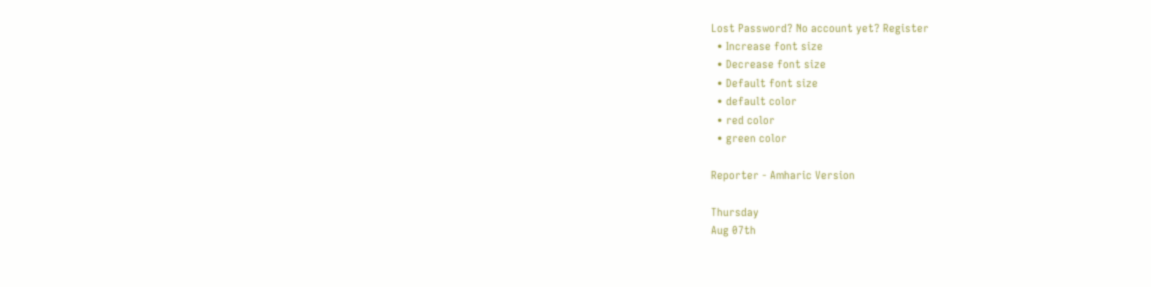Lost Password? No account yet? Register
  • Increase font size
  • Decrease font size
  • Default font size
  • default color
  • red color
  • green color

Reporter - Amharic Version

Thursday
Aug 07th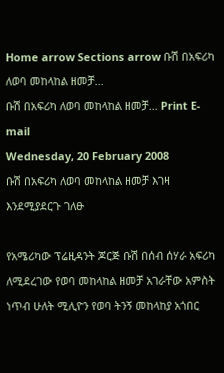Home arrow Sections arrow ቡሽ በአፍሪካ ለወባ መከላከል ዘመቻ...
ቡሽ በአፍሪካ ለወባ መከላከል ዘመቻ... Print E-mail
Wednesday, 20 February 2008
ቡሽ በአፍሪካ ለወባ መከላከል ዘመቻ እገዛ እንደሚያደርጉ ገለፁ

የአሜሪካው ፕሬዚዳንት ጆርጅ ቡሽ በሰብ ሰሃራ አፍሪካ ለሚደረገው የወባ መከላከል ዘመቻ አገራቸው አምስት ነጥብ ሁለት ሚሊዮን የወባ ትንኝ መከላከያ አጎበር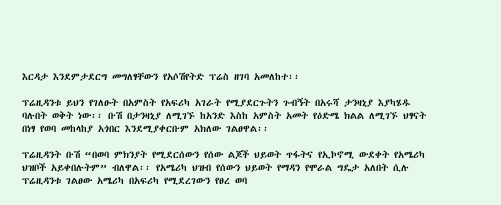እርዳታ እንደምታደርግ መግለፃቸውን የአሶሽየትድ ፕሬስ ዘገባ አመለከተ፡፡

ፕሬዚዳንቱ ይህን የገለፁት በአምስት የአፍሪካ አገራት የሚያደርጉትን ጉብኝት በአሩሻ ታንዛኒያ እያካሄዱ ባሉበት ወቅት ነው፡፡ ቡሽ በታንዛኒያ ለሚገኙ ከአንድ እስከ አምስት አመት የዕድሜ ክልል ለሚገኙ ህፃናት በነፃ የወባ መከላከያ አጎበር እንደሚያቀርቡም አክለው ገልፀዋል፡፡

ፕሬዚዳንት ቡሽ “በወባ ምክንያት የሚደርሰውን የሰው ልጆች ህይወት ጥፋትና የኢኮኖሚ ውደቀት የአሜሪካ ህዝቦች አይቀበሉትም” ብለዋል፡፡ የአሜሪካ ህዝብ የሰውን ህይወት የማዳን የሞራል ግዴታ አለበት ሲሉ ፕሬዚዳንቱ ገልፀው አሜሪካ በአፍሪካ የሚደረገውን የፀረ ወባ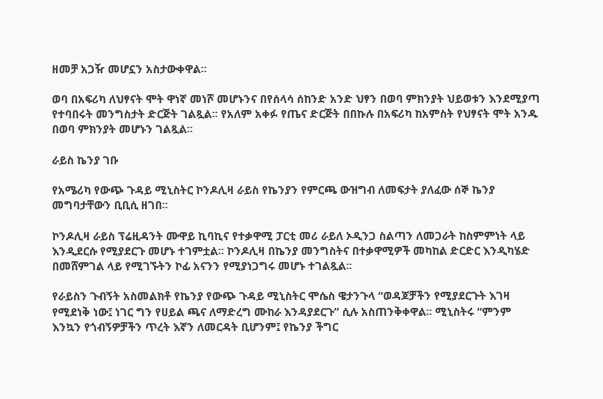ዘመቻ አጋዥ መሆኗን አስታውቀዋል፡፡

ወባ በአፍሪካ ለህፃናት ሞት ዋነኛ መነሾ መሆኑንና በየሰላሳ ሰከንድ አንድ ህፃን በወባ ምክንያት ህይወቱን እንደሚያጣ የተባበሩት መንግስታት ድርጅት ገልጿል፡፡ የአለም አቀፉ የጤና ድርጅት በበኩሉ በአፍሪካ ከአምስት የህፃናት ሞት አንዱ በወባ ምክንያት መሆኑን ገልጿል፡፡

ራይስ ኬንያ ገቡ

የአሜሪካ የውጭ ጉዳይ ሚኒስትር ኮንዶሊዛ ራይስ የኬንያን የምርጫ ውዝግብ ለመፍታት ያለፈው ሰኞ ኬንያ መግባታቸውን ቢቢሲ ዘገበ፡፡

ኮንዶሊዛ ራይስ ፕሬዚዳንት ሙዋይ ኪባኪና የተቃዋሚ ፓርቲ መሪ ራይለ ኦዲንጋ ስልጣን ለመጋራት ከስምምነት ላይ እንዲደርሱ የሚያደርጉ መሆኑ ተገምቷል፡፡ ኮንዶሊዛ በኬንያ መንግስትና በተቃዋሚዎች መካከል ድርድር እንዲካሄድ በመሸምገል ላይ የሚገኙትን ኮፊ አናንን የሚያነጋግሩ መሆኑ ተገልጿል፡፡

የራይስን ጉብኝት አስመልክቶ የኬንያ የውጭ ጉዳይ ሚኒስትር ሞሴስ ዌታንጉላ “ወዳጆቻችን የሚያደርጉት እገዛ የሚደነቅ ነው፤ ነገር ግን የሀይል ጫና ለማድረግ ሙከራ እንዳያደርጉ” ሲሉ አስጠንቅቀዋል፡፡ ሚኒስትሩ “ምንም እንኳን የጎብኝዎቻችን ጥረት እኛን ለመርዳት ቢሆንም፤ የኬንያ ችግር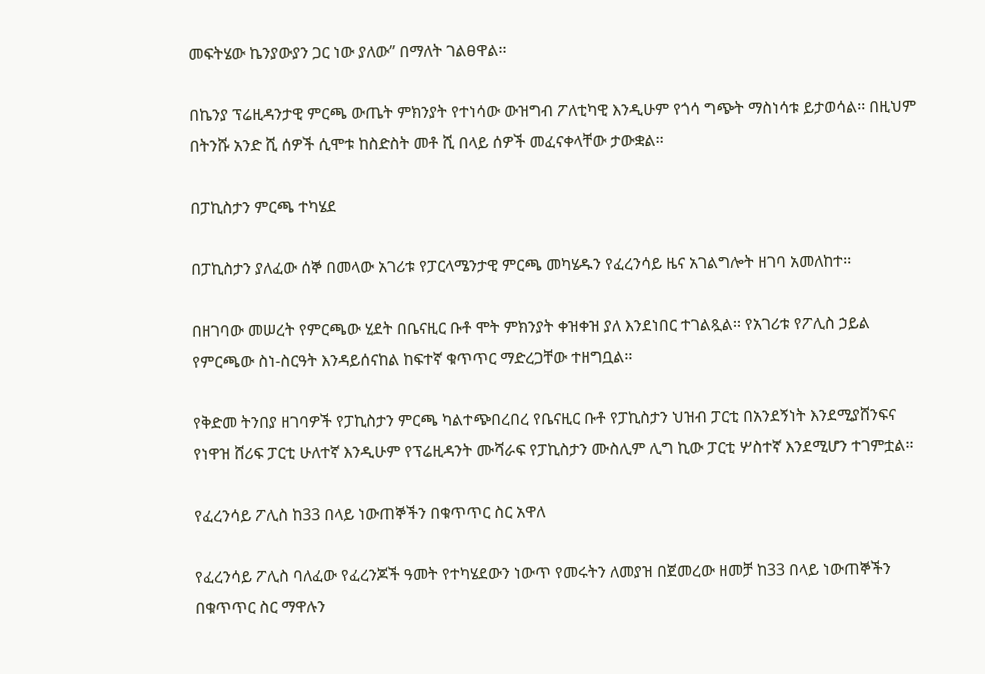መፍትሄው ኬንያውያን ጋር ነው ያለው” በማለት ገልፀዋል፡፡

በኬንያ ፕሬዚዳንታዊ ምርጫ ውጤት ምክንያት የተነሳው ውዝግብ ፖለቲካዊ እንዲሁም የጎሳ ግጭት ማስነሳቱ ይታወሳል፡፡ በዚህም በትንሹ አንድ ሺ ሰዎች ሲሞቱ ከስድስት መቶ ሺ በላይ ሰዎች መፈናቀላቸው ታውቋል፡፡

በፓኪስታን ምርጫ ተካሄደ

በፓኪስታን ያለፈው ሰኞ በመላው አገሪቱ የፓርላሜንታዊ ምርጫ መካሄዱን የፈረንሳይ ዜና አገልግሎት ዘገባ አመለከተ፡፡

በዘገባው መሠረት የምርጫው ሂደት በቤናዚር ቡቶ ሞት ምክንያት ቀዝቀዝ ያለ እንደነበር ተገልጿል፡፡ የአገሪቱ የፖሊስ ኃይል የምርጫው ስነ-ስርዓት እንዳይሰናከል ከፍተኛ ቁጥጥር ማድረጋቸው ተዘግቧል፡፡

የቅድመ ትንበያ ዘገባዎች የፓኪስታን ምርጫ ካልተጭበረበረ የቤናዚር ቡቶ የፓኪስታን ህዝብ ፓርቲ በአንደኝነት እንደሚያሸንፍና የነዋዝ ሸሪፍ ፓርቲ ሁለተኛ እንዲሁም የፕሬዚዳንት ሙሻራፍ የፓኪስታን ሙስሊም ሊግ ኪው ፓርቲ ሦስተኛ እንደሚሆን ተገምቷል፡፡

የፈረንሳይ ፖሊስ ከ33 በላይ ነውጠኞችን በቁጥጥር ስር አዋለ

የፈረንሳይ ፖሊስ ባለፈው የፈረንጆች ዓመት የተካሄደውን ነውጥ የመሩትን ለመያዝ በጀመረው ዘመቻ ከ33 በላይ ነውጠኞችን በቁጥጥር ስር ማዋሉን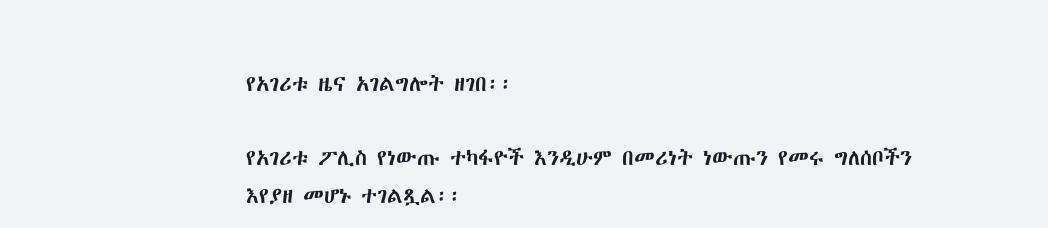የአገሪቱ ዜና አገልግሎት ዘገበ፡፡

የአገሪቱ ፖሊስ የነውጡ ተካፋዮች እንዲሁም በመሪነት ነውጡን የመሩ ግለሰቦችን እየያዘ መሆኑ ተገልጿል፡፡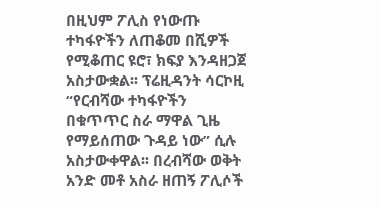በዚህም ፖሊስ የነውጡ ተካፋዮችን ለጠቆመ በሺዎች የሚቆጠር ዩሮ፣ ክፍያ እንዳዘጋጀ አስታውቋል፡፡ ፕሬዚዳንት ሳርኮዚ “የርብሻው ተካፋዮችን በቁጥጥር ስራ ማዋል ጊዜ የማይሰጠው ጉዳይ ነው” ሲሉ አስታውቀዋል፡፡ በረብሻው ወቅት አንድ መቶ አስራ ዘጠኝ ፖሊሶች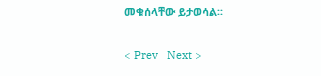መቁሰላቸው ይታወሳል፡፡

< Prev   Next >